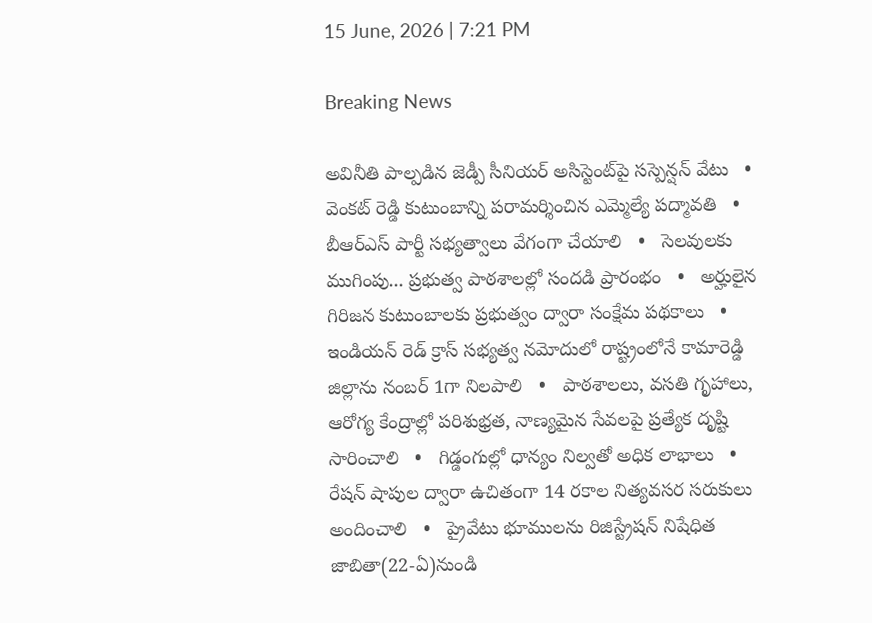15 June, 2026 | 7:21 PM

Breaking News

అవినీతి పాల్పడిన జెడ్పీ సీనియర్ అసిస్టెంట్‌పై సస్పెన్షన్ వేటు   •   వెంకట్ రెడ్డి కుటుంబాన్ని పరామర్శించిన ఎమ్మెల్యే పద్మావతి   •   బీఆర్ఎస్ పార్టీ సభ్యత్వాలు వేగంగా చేయాలి   •   సెలవులకు ముగింపు... ప్రభుత్వ పాఠశాలల్లో సందడి ప్రారంభం   •   అర్హులైన గిరిజన కుటుంబాలకు ప్రభుత్వం ద్వారా సంక్షేమ పథకాలు   •   ఇండియన్ రెడ్ క్రాస్ సభ్యత్వ నమోదులో రాష్ట్రంలోనే కామారెడ్డి జిల్లాను నంబర్ 1గా నిలపాలి   •   పాఠశాలలు, వసతి గృహాలు, ఆరోగ్య కేంద్రాల్లో పరిశుభ్రత, నాణ్యమైన సేవలపై ప్రత్యేక దృష్టి సారించాలి   •   గిడ్డంగుల్లో ధాన్యం నిల్వతో అధిక లాభాలు   •   రేషన్ షాపుల ద్వారా ఉచితంగా 14 రకాల నిత్యవసర సరుకులు అందించాలి   •   ప్రైవేటు భూములను రిజిస్ట్రేషన్ నిషేధిత జాబితా(22-ఏ)నుండి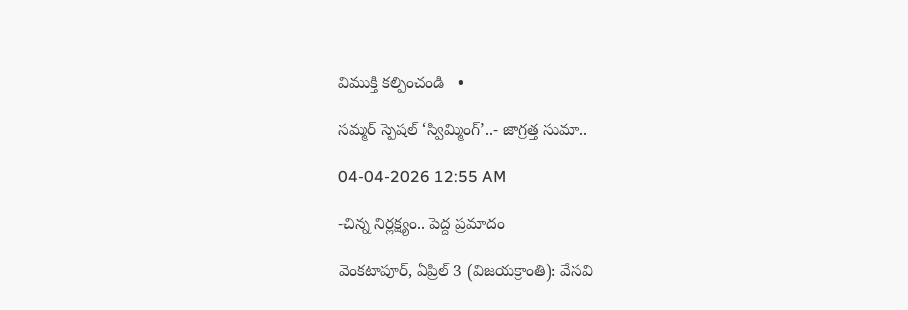విముక్తి కల్పించండి   •

సమ్మర్ స్పెషల్ ‘స్విమ్మింగ్’..- జాగ్రత్త సుమా..

04-04-2026 12:55 AM

-చిన్న నిర్లక్ష్యం.. పెద్ద ప్రమాదం

వెంకటాపూర్, ఏప్రిల్ 3 (విజయక్రాంతి): వేసవి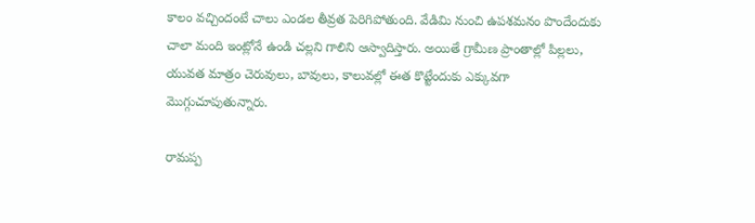కాలం వచ్చిందంటే చాలు ఎండల తీవ్రత పెరిగిపోతుంది. వేడిమి నుంచి ఉపశమనం పొందేందుకు చాలా మంది ఇంట్లోనే ఉండి చల్లని గాలిని ఆస్వాదిస్తారు. అయితే గ్రామీణ ప్రాంతాల్లో పిల్లలు, యువత మాత్రం చెరువులు, బావులు, కాలువల్లో ఈత కొట్టేందుకు ఎక్కువగా మొగ్గుచూపుతున్నారు.

రామప్ప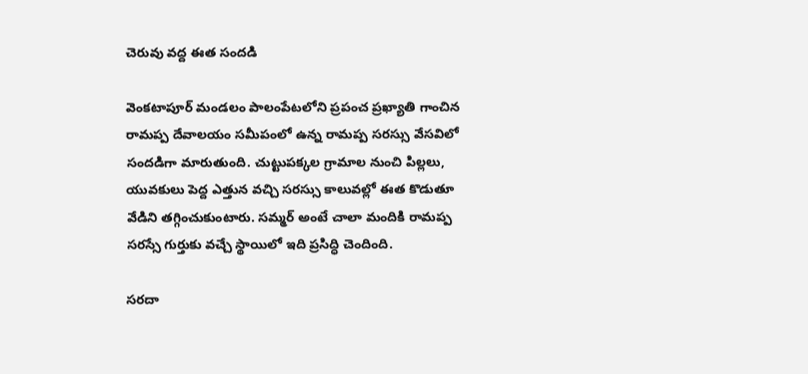చెరువు వద్ద ఈత సందడి

వెంకటాపూర్ మండలం పాలంపేటలోని ప్రపంచ ప్రఖ్యాతి గాంచిన రామప్ప దేవాలయం సమీపంలో ఉన్న రామప్ప సరస్సు వేసవిలో సందడిగా మారుతుంది. చుట్టుపక్కల గ్రామాల నుంచి పిల్లలు, యువకులు పెద్ద ఎత్తున వచ్చి సరస్సు కాలువల్లో ఈత కొడుతూ వేడిని తగ్గించుకుంటారు. సమ్మర్ అంటే చాలా మందికి రామప్ప సరస్సే గుర్తుకు వచ్చే స్థాయిలో ఇది ప్రసిద్ధి చెందింది.

సరదా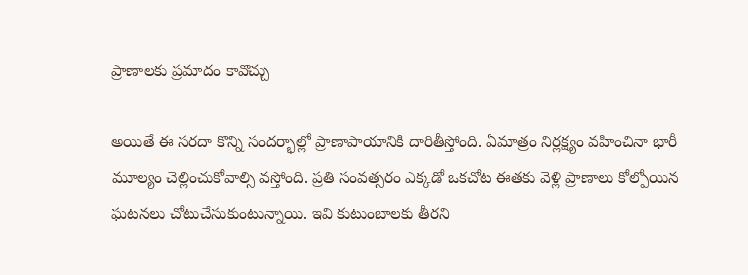ప్రాణాలకు ప్రమాదం కావొచ్చు

అయితే ఈ సరదా కొన్ని సందర్భాల్లో ప్రాణాపాయానికి దారితీస్తోంది. ఏమాత్రం నిర్లక్ష్యం వహించినా భారీ మూల్యం చెల్లించుకోవాల్సి వస్తోంది. ప్రతి సంవత్సరం ఎక్కడో ఒకచోట ఈతకు వెళ్లి ప్రాణాలు కోల్పోయిన ఘటనలు చోటుచేసుకుంటున్నాయి. ఇవి కుటుంబాలకు తీరని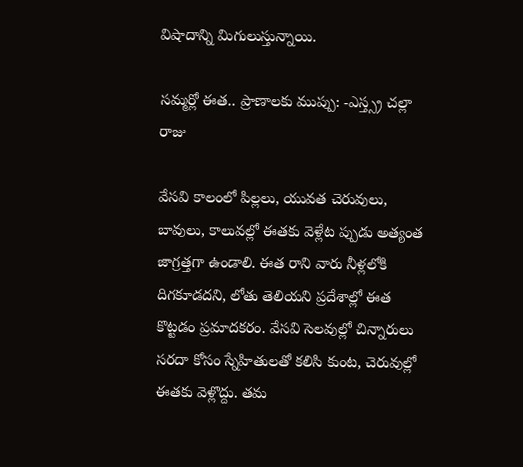విషాదాన్ని మిగులుస్తున్నాయి.

సమ్మర్లో ఈత.. ప్రాణాలకు ముప్పు: -ఎస్త్స్ర చల్లా రాజు

వేసవి కాలంలో పిల్లలు, యువత చెరువులు, బావులు, కాలువల్లో ఈతకు వెళ్లేట ప్పుడు అత్యంత జాగ్రత్తగా ఉండాలి. ఈత రాని వారు నీళ్లలోకి దిగకూడదని, లోతు తెలియని ప్రదేశాల్లో ఈత కొట్టడం ప్రమాదకరం. వేసవి సెలవుల్లో చిన్నారులు సరదా కోసం స్నేహితులతో కలిసి కుంట, చెరువుల్లో ఈతకు వెళ్లొద్దు. తమ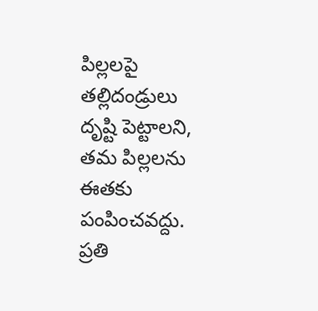పిల్లలపై తల్లిదండ్రులు దృష్టి పెట్టాలని, తమ పిల్లలను ఈతకు పంపించవద్దు. ప్రతి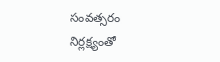సంవత్సరం నిర్లక్ష్యంతో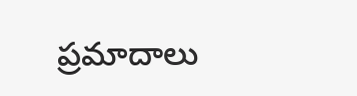ప్రమాదాలు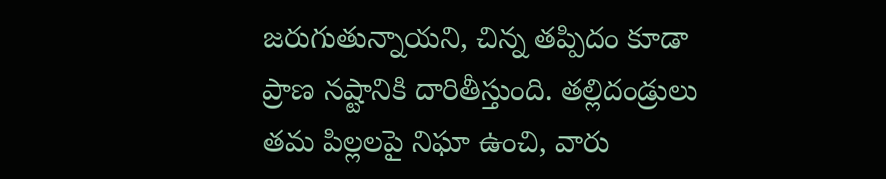జరుగుతున్నాయని, చిన్న తప్పిదం కూడా ప్రాణ నష్టానికి దారితీస్తుంది. తల్లిదండ్రులు తమ పిల్లలపై నిఘా ఉంచి, వారు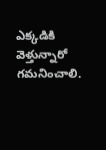ఎక్కడికి వెళ్తున్నారో గమనించాలి.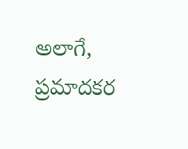అలాగే, ప్రమాదకర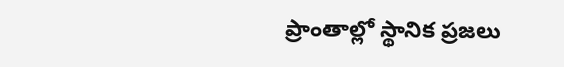ప్రాంతాల్లో స్థానిక ప్రజలు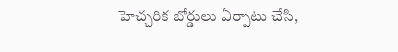హెచ్చరిక బోర్డులు ఏర్పాటు చేసి,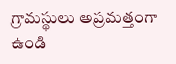గ్రామస్థులు అప్రమత్తంగా ఉండి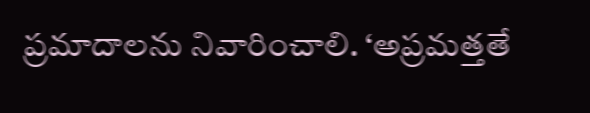ప్రమాదాలను నివారించాలి. ‘అప్రమత్తతే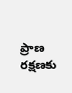ప్రాణ రక్షణకు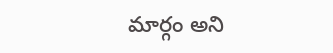మార్గం అని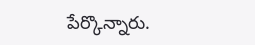పేర్కొన్నారు.